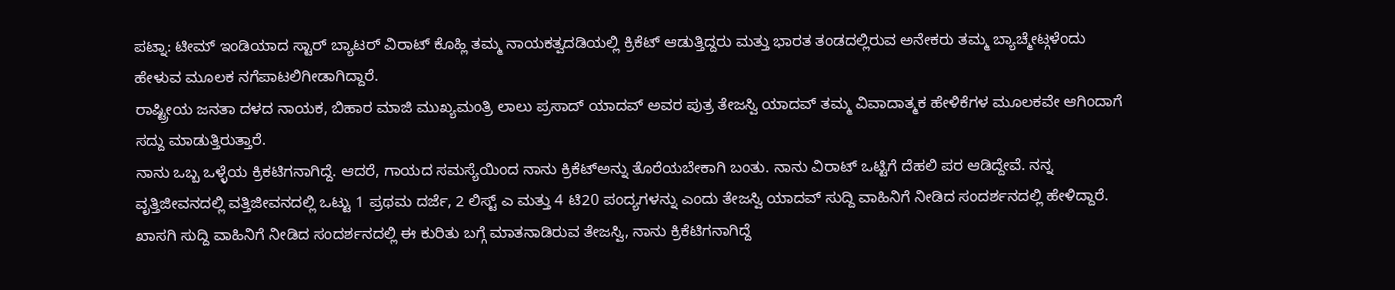ಪಟ್ನಾ: ಟೀಮ್ ಇಂಡಿಯಾದ ಸ್ಟಾರ್ ಬ್ಯಾಟರ್ ವಿರಾಟ್ ಕೊಹ್ಲಿ ತಮ್ಮ ನಾಯಕತ್ವದಡಿಯಲ್ಲಿ ಕ್ರಿಕೆಟ್ ಆಡುತ್ತಿದ್ದರು ಮತ್ತು ಭಾರತ ತಂಡದಲ್ಲಿರುವ ಅನೇಕರು ತಮ್ಮ ಬ್ಯಾಚ್ಮೇಟ್ಗಳೆಂದು ಹೇಳುವ ಮೂಲಕ ನಗೆಪಾಟಲಿಗೀಡಾಗಿದ್ದಾರೆ.
ರಾಷ್ಟ್ರೀಯ ಜನತಾ ದಳದ ನಾಯಕ, ಬಿಹಾರ ಮಾಜಿ ಮುಖ್ಯಮಂತ್ರಿ ಲಾಲು ಪ್ರಸಾದ್ ಯಾದವ್ ಅವರ ಪುತ್ರ ತೇಜಸ್ವಿ ಯಾದವ್ ತಮ್ಮ ವಿವಾದಾತ್ಮಕ ಹೇಳಿಕೆಗಳ ಮೂಲಕವೇ ಆಗಿಂದಾಗೆ ಸದ್ದು ಮಾಡುತ್ತಿರುತ್ತಾರೆ.
ನಾನು ಒಬ್ಬ ಒಳ್ಳೆಯ ಕ್ರಿಕಟಿಗನಾಗಿದ್ದೆ. ಆದರೆ, ಗಾಯದ ಸಮಸ್ಯೆಯಿಂದ ನಾನು ಕ್ರಿಕೆಟ್ಅನ್ನು ತೊರೆಯಬೇಕಾಗಿ ಬಂತು. ನಾನು ವಿರಾಟ್ ಒಟ್ಟಿಗೆ ದೆಹಲಿ ಪರ ಆಡಿದ್ದೇವೆ. ನನ್ನ ವೃತ್ತಿಜೀವನದಲ್ಲಿ ವತ್ತಿಜೀವನದಲ್ಲಿ ಒಟ್ಟು 1 ಪ್ರಥಮ ದರ್ಜೆ, 2 ಲಿಸ್ಟ್ ಎ ಮತ್ತು 4 ಟಿ20 ಪಂದ್ಯಗಳನ್ನು ಎಂದು ತೇಜಸ್ವಿ ಯಾದವ್ ಸುದ್ದಿ ವಾಹಿನಿಗೆ ನೀಡಿದ ಸಂದರ್ಶನದಲ್ಲಿ ಹೇಳಿದ್ದಾರೆ.
ಖಾಸಗಿ ಸುದ್ದಿ ವಾಹಿನಿಗೆ ನೀಡಿದ ಸಂದರ್ಶನದಲ್ಲಿ ಈ ಕುರಿತು ಬಗ್ಗೆ ಮಾತನಾಡಿರುವ ತೇಜಸ್ವಿ, ನಾನು ಕ್ರಿಕೆಟಿಗನಾಗಿದ್ದೆ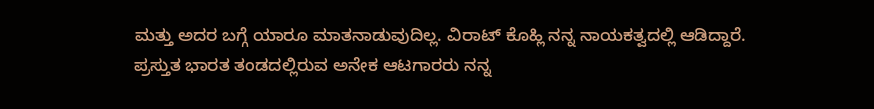ಮತ್ತು ಅದರ ಬಗ್ಗೆ ಯಾರೂ ಮಾತನಾಡುವುದಿಲ್ಲ. ವಿರಾಟ್ ಕೊಹ್ಲಿ ನನ್ನ ನಾಯಕತ್ವದಲ್ಲಿ ಆಡಿದ್ದಾರೆ.
ಪ್ರಸ್ತುತ ಭಾರತ ತಂಡದಲ್ಲಿರುವ ಅನೇಕ ಆಟಗಾರರು ನನ್ನ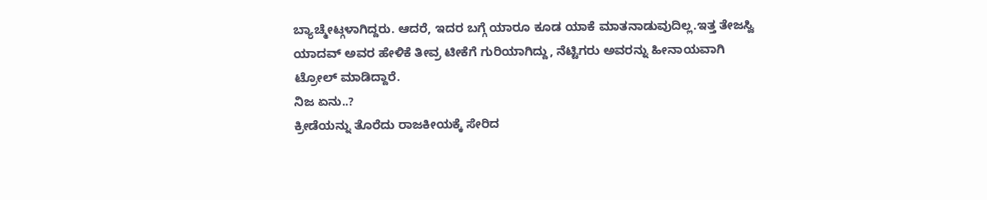ಬ್ಯಾಚ್ಮೇಟ್ಗಳಾಗಿದ್ದರು. ಆದರೆ, ಇದರ ಬಗ್ಗೆ ಯಾರೂ ಕೂಡ ಯಾಕೆ ಮಾತನಾಡುವುದಿಲ್ಲ.ಇತ್ತ ತೇಜಸ್ವಿ ಯಾದವ್ ಅವರ ಹೇಳಿಕೆ ತೀವ್ರ ಟೀಕೆಗೆ ಗುರಿಯಾಗಿದ್ದು, ನೆಟ್ಟಿಗರು ಅವರನ್ನು ಹೀನಾಯವಾಗಿ ಟ್ರೋಲ್ ಮಾಡಿದ್ದಾರೆ.
ನಿಜ ಏನು..?
ಕ್ರೀಡೆಯನ್ನು ತೊರೆದು ರಾಜಕೀಯಕ್ಕೆ ಸೇರಿದ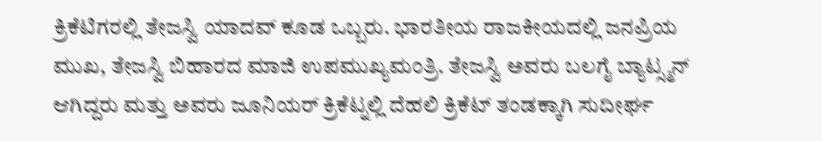ಕ್ರಿಕೆಟಿಗರಲ್ಲಿ ತೇಜಸ್ವಿ ಯಾದವ್ ಕೂಡ ಒಬ್ಬರು. ಭಾರತೀಯ ರಾಜಕೀಯದಲ್ಲಿ ಜನಪ್ರಿಯ ಮುಖ, ತೇಜಸ್ವಿ ಬಿಹಾರದ ಮಾಜಿ ಉಪಮುಖ್ಯಮಂತ್ರಿ. ತೇಜಸ್ವಿ ಅವರು ಬಲಗೈ ಬ್ಯಾಟ್ಸ್ಮನ್ ಆಗಿದ್ದರು ಮತ್ತು ಅವರು ಜೂನಿಯರ್ ಕ್ರಿಕೆಟ್ನಲ್ಲಿ ದೆಹಲಿ ಕ್ರಿಕೆಟ್ ತಂಡಕ್ಕಾಗಿ ಸುದೀರ್ಘ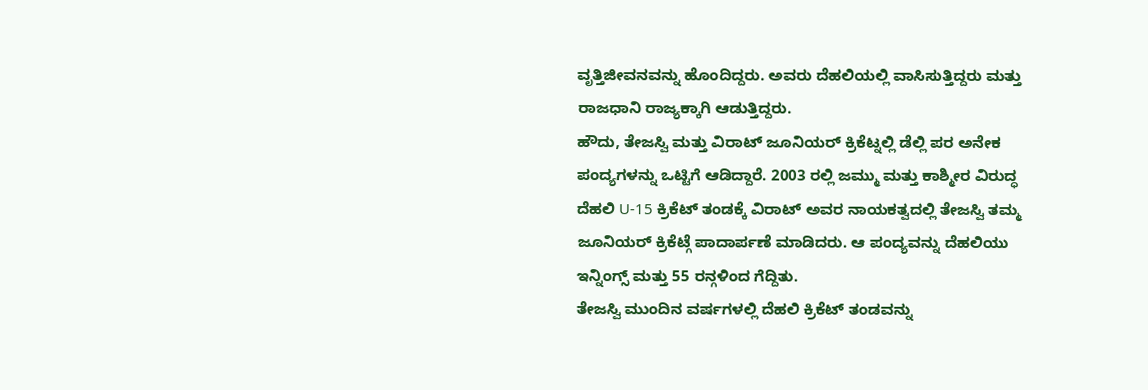ವೃತ್ತಿಜೀವನವನ್ನು ಹೊಂದಿದ್ದರು. ಅವರು ದೆಹಲಿಯಲ್ಲಿ ವಾಸಿಸುತ್ತಿದ್ದರು ಮತ್ತು ರಾಜಧಾನಿ ರಾಜ್ಯಕ್ಕಾಗಿ ಆಡುತ್ತಿದ್ದರು.
ಹೌದು, ತೇಜಸ್ವಿ ಮತ್ತು ವಿರಾಟ್ ಜೂನಿಯರ್ ಕ್ರಿಕೆಟ್ನಲ್ಲಿ ಡೆಲ್ಲಿ ಪರ ಅನೇಕ ಪಂದ್ಯಗಳನ್ನು ಒಟ್ಟಿಗೆ ಆಡಿದ್ದಾರೆ. 2003 ರಲ್ಲಿ ಜಮ್ಮು ಮತ್ತು ಕಾಶ್ಮೀರ ವಿರುದ್ಧ ದೆಹಲಿ U-15 ಕ್ರಿಕೆಟ್ ತಂಡಕ್ಕೆ ವಿರಾಟ್ ಅವರ ನಾಯಕತ್ವದಲ್ಲಿ ತೇಜಸ್ವಿ ತಮ್ಮ ಜೂನಿಯರ್ ಕ್ರಿಕೆಟ್ಗೆ ಪಾದಾರ್ಪಣೆ ಮಾಡಿದರು. ಆ ಪಂದ್ಯವನ್ನು ದೆಹಲಿಯು ಇನ್ನಿಂಗ್ಸ್ ಮತ್ತು 55 ರನ್ಗಳಿಂದ ಗೆದ್ದಿತು.
ತೇಜಸ್ವಿ ಮುಂದಿನ ವರ್ಷಗಳಲ್ಲಿ ದೆಹಲಿ ಕ್ರಿಕೆಟ್ ತಂಡವನ್ನು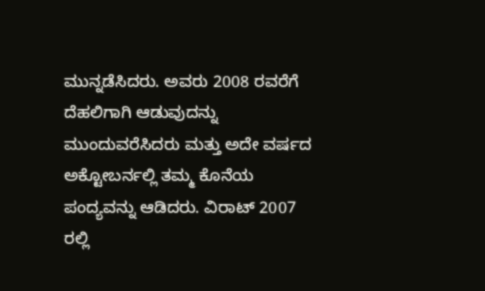ಮುನ್ನಡೆಸಿದರು. ಅವರು 2008 ರವರೆಗೆ ದೆಹಲಿಗಾಗಿ ಆಡುವುದನ್ನು ಮುಂದುವರೆಸಿದರು ಮತ್ತು ಅದೇ ವರ್ಷದ ಅಕ್ಟೋಬರ್ನಲ್ಲಿ ತಮ್ಮ ಕೊನೆಯ ಪಂದ್ಯವನ್ನು ಆಡಿದರು. ವಿರಾಟ್ 2007 ರಲ್ಲಿ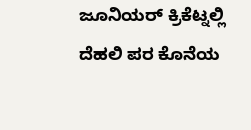ಜೂನಿಯರ್ ಕ್ರಿಕೆಟ್ನಲ್ಲಿ ದೆಹಲಿ ಪರ ಕೊನೆಯ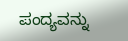ಪಂದ್ಯವನ್ನು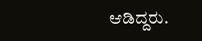ಆಡಿದ್ದರು.